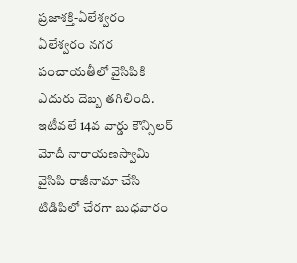ప్రజాశక్తి-ఏలేశ్వరం ఏలేశ్వరం నగర పంచాయతీలో వైసిపికి ఎదురు దెబ్బ తగిలింది. ఇటీవలే 14వ వార్డు కౌన్సిలర్ మోదీ నారాయణస్వామి వైసిపి రాజీనామా చేసి టిడిపిలో చేరగా బుధవారం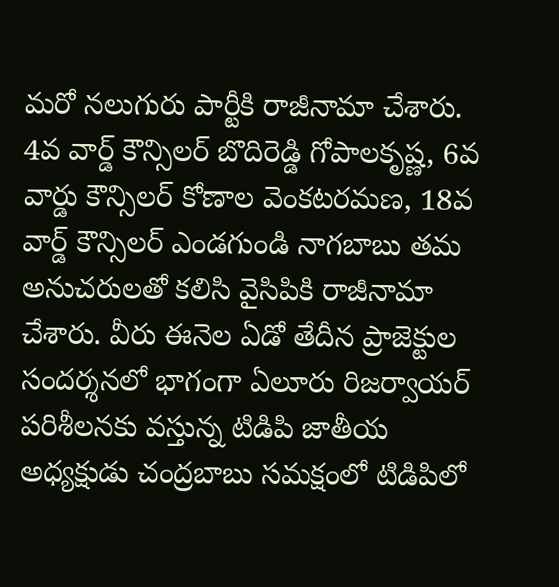మరో నలుగురు పార్టీకి రాజీనామా చేశారు. 4వ వార్డ్ కౌన్సిలర్ బొదిరెడ్డి గోపాలకృష్ణ, 6వ వార్డు కౌన్సిలర్ కోణాల వెంకటరమణ, 18వ వార్డ్ కౌన్సిలర్ ఎండగుండి నాగబాబు తమ అనుచరులతో కలిసి వైసిపికి రాజీనామా చేశారు. వీరు ఈనెల ఏడో తేదీన ప్రాజెక్టుల సందర్శనలో భాగంగా ఏలూరు రిజర్వాయర్ పరిశీలనకు వస్తున్న టిడిపి జాతీయ అధ్యక్షుడు చంద్రబాబు సమక్షంలో టిడిపిలో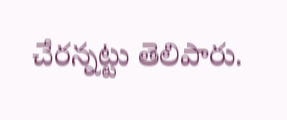చేరన్నట్టు తెలిపారు.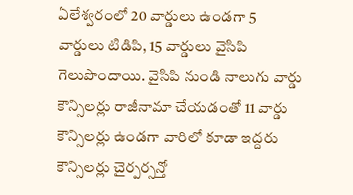ఏలేశ్వరంలో 20 వార్డులు ఉండగా 5 వార్డులు టిడిపి, 15 వార్డులు వైసిపి గెలుపొందాయి. వైసిపి నుండి నాలుగు వార్డు కౌన్సిలర్లు రాజీనామా చేయడంతో 11 వార్డు కౌన్సిలర్లు ఉండగా వారిలో కూడా ఇద్దరు కౌన్సిలర్లు చైర్పర్సన్తో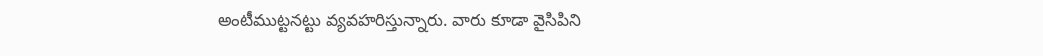అంటీముట్టనట్టు వ్యవహరిస్తున్నారు. వారు కూడా వైసిపిని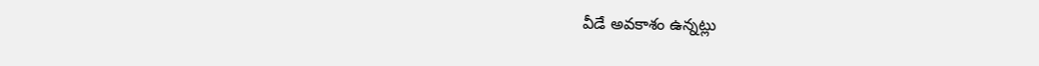వీడే అవకాశం ఉన్నట్లు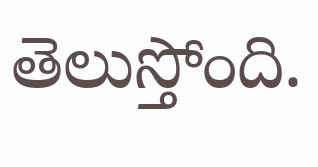తెలుస్తోంది.